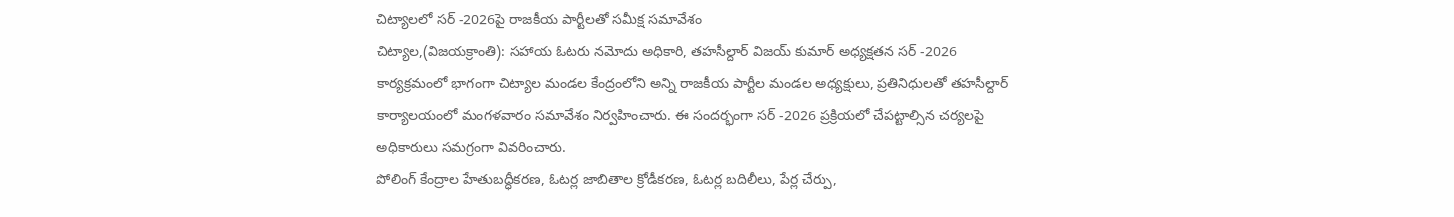చిట్యాలలో సర్ -2026పై రాజకీయ పార్టీలతో సమీక్ష సమావేశం
చిట్యాల,(విజయక్రాంతి): సహాయ ఓటరు నమోదు అధికారి, తహసీల్దార్ విజయ్ కుమార్ అధ్యక్షతన సర్ -2026 కార్యక్రమంలో భాగంగా చిట్యాల మండల కేంద్రంలోని అన్ని రాజకీయ పార్టీల మండల అధ్యక్షులు, ప్రతినిధులతో తహసీల్దార్ కార్యాలయంలో మంగళవారం సమావేశం నిర్వహించారు. ఈ సందర్భంగా సర్ -2026 ప్రక్రియలో చేపట్టాల్సిన చర్యలపై అధికారులు సమగ్రంగా వివరించారు.
పోలింగ్ కేంద్రాల హేతుబద్ధీకరణ, ఓటర్ల జాబితాల క్రోడీకరణ, ఓటర్ల బదిలీలు, పేర్ల చేర్పు,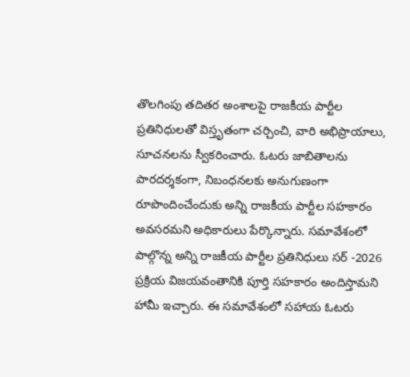తొలగింపు తదితర అంశాలపై రాజకీయ పార్టీల ప్రతినిధులతో విస్తృతంగా చర్చించి, వారి అభిప్రాయాలు, సూచనలను స్వీకరించారు. ఓటరు జాబితాలను పారదర్శకంగా, నిబంధనలకు అనుగుణంగా రూపొందించేందుకు అన్ని రాజకీయ పార్టీల సహకారం అవసరమని అధికారులు పేర్కొన్నారు. సమావేశంలో పాల్గొన్న అన్ని రాజకీయ పార్టీల ప్రతినిధులు సర్ -2026 ప్రక్రియ విజయవంతానికి పూర్తి సహకారం అందిస్తామని హామీ ఇచ్చారు. ఈ సమావేశంలో సహాయ ఓటరు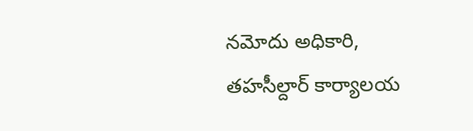నమోదు అధికారి, తహసీల్దార్ కార్యాలయ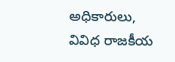అధికారులు, వివిధ రాజకీయ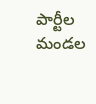పార్టీల మండల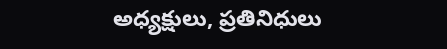అధ్యక్షులు, ప్రతినిధులు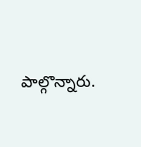పాల్గొన్నారు.